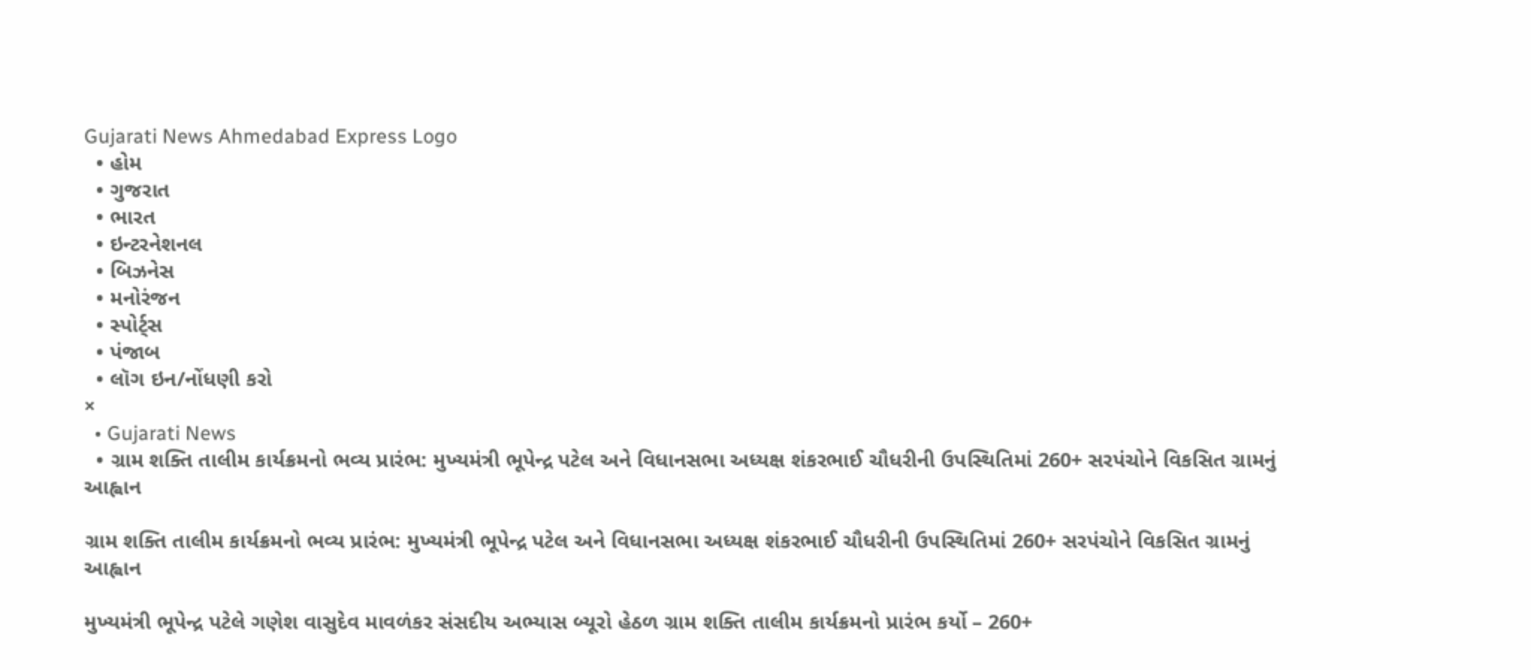Gujarati News Ahmedabad Express Logo
  • હોમ
  • ગુજરાત
  • ભારત
  • ઇન્ટરનેશનલ
  • બિઝનેસ
  • મનોરંજન
  • સ્પોર્ટ્સ
  • પંજાબ
  • લૉગ ઇન/નોંધણી કરો
×
  • Gujarati News
  • ગ્રામ શક્તિ તાલીમ કાર્યક્રમનો ભવ્ય પ્રારંભ: મુખ્યમંત્રી ભૂપેન્દ્ર પટેલ અને વિધાનસભા અધ્યક્ષ શંકરભાઈ ચૌધરીની ઉપસ્થિતિમાં 260+ સરપંચોને વિકસિત ગ્રામનું આહ્વાન

ગ્રામ શક્તિ તાલીમ કાર્યક્રમનો ભવ્ય પ્રારંભ: મુખ્યમંત્રી ભૂપેન્દ્ર પટેલ અને વિધાનસભા અધ્યક્ષ શંકરભાઈ ચૌધરીની ઉપસ્થિતિમાં 260+ સરપંચોને વિકસિત ગ્રામનું આહ્વાન

મુખ્યમંત્રી ભૂપેન્દ્ર પટેલે ગણેશ વાસુદેવ માવળંકર સંસદીય અભ્યાસ બ્યૂરો હેઠળ ગ્રામ શક્તિ તાલીમ કાર્યક્રમનો પ્રારંભ કર્યો – 260+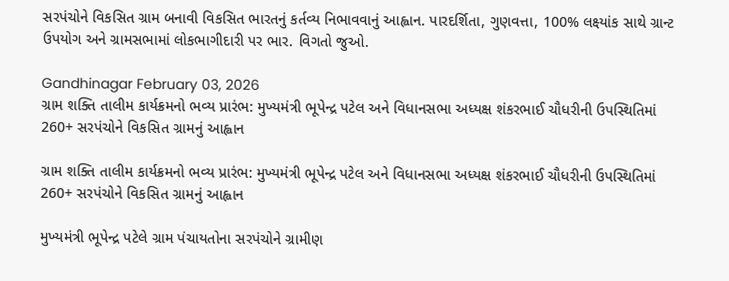સરપંચોને વિકસિત ગ્રામ બનાવી વિકસિત ભારતનું કર્તવ્ય નિભાવવાનું આહ્વાન. પારદર્શિતા, ગુણવત્તા, 100% લક્ષ્યાંક સાથે ગ્રાન્ટ ઉપયોગ અને ગ્રામસભામાં લોકભાગીદારી પર ભાર. વિગતો જુઓ.

Gandhinagar February 03, 2026
ગ્રામ શક્તિ તાલીમ કાર્યક્રમનો ભવ્ય પ્રારંભ: મુખ્યમંત્રી ભૂપેન્દ્ર પટેલ અને વિધાનસભા અધ્યક્ષ શંકરભાઈ ચૌધરીની ઉપસ્થિતિમાં 260+ સરપંચોને વિકસિત ગ્રામનું આહ્વાન

ગ્રામ શક્તિ તાલીમ કાર્યક્રમનો ભવ્ય પ્રારંભ: મુખ્યમંત્રી ભૂપેન્દ્ર પટેલ અને વિધાનસભા અધ્યક્ષ શંકરભાઈ ચૌધરીની ઉપસ્થિતિમાં 260+ સરપંચોને વિકસિત ગ્રામનું આહ્વાન

મુખ્યમંત્રી ભૂપેન્દ્ર પટેલે ગ્રામ પંચાયતોના સરપંચોને ગ્રામીણ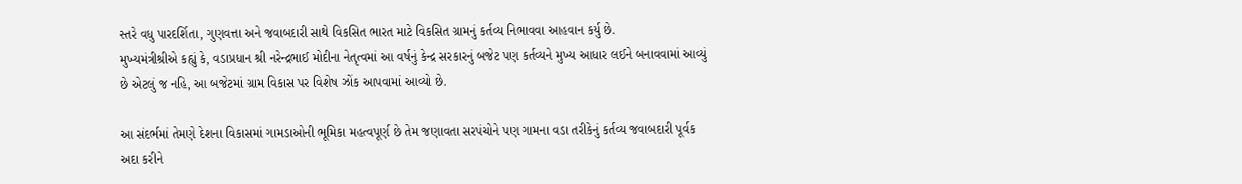સ્તરે વધુ પારદર્શિતા, ગુણવત્તા અને જવાબદારી સાથે વિકસિત ભારત માટે વિકસિત ગ્રામનું કર્તવ્ય નિભાવવા આહવાન કર્યુ છે.
મુખ્યમંત્રીશ્રીએ કહ્યું કે, વડાપ્રધાન શ્રી નરેન્દ્રભાઈ મોદીના નેતૃત્વમાં આ વર્ષનું કેન્દ્ર સરકારનું બજેટ પણ કર્તવ્યને મુખ્ય આધાર લઈને બનાવવામાં આવ્યું છે એટલું જ નહિ, આ બજેટમાં ગ્રામ વિકાસ પર વિશેષ ઝોંક આપવામાં આવ્યો છે.

આ સંદર્ભમાં તેમણે દેશના વિકાસમાં ગામડાઓની ભૂમિકા મહત્વપૂર્ણ છે તેમ જણાવતા સરપંચોને પણ ગામના વડા તરીકેનું કર્તવ્ય જવાબદારી પૂર્વક અદા કરીને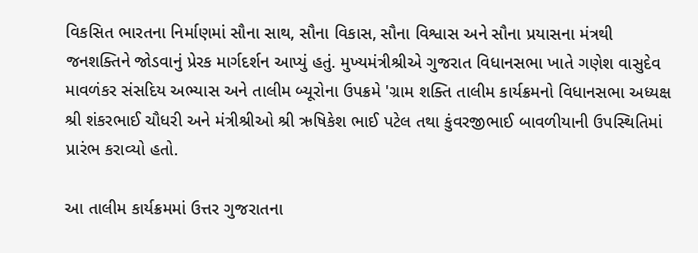વિકસિત ભારતના નિર્માણમાં સૌના સાથ, સૌના વિકાસ, સૌના વિશ્વાસ અને સૌના પ્રયાસના મંત્રથી જનશક્તિને જોડવાનું પ્રેરક માર્ગદર્શન આપ્યું હતું. મુખ્યમંત્રીશ્રીએ ગુજરાત વિધાનસભા ખાતે ગણેશ વાસુદેવ માવળંકર સંસદિય અભ્યાસ અને તાલીમ બ્યૂરોના ઉપક્રમે 'ગ્રામ શક્તિ તાલીમ કાર્યક્રમનો વિધાનસભા અધ્યક્ષ શ્રી શંકરભાઈ ચૌધરી અને મંત્રીશ્રીઓ શ્રી ઋષિકેશ ભાઈ પટેલ તથા કુંવરજીભાઈ બાવળીયાની ઉપસ્થિતિમાં પ્રારંભ કરાવ્યો હતો.

આ તાલીમ કાર્યક્રમમાં ઉત્તર ગુજરાતના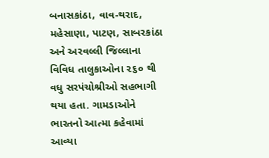બનાસકાંઠા, વાવ-થરાદ, મહેસાણા, પાટણ, સાબરકાંઠા અને અરવલ્લી જિલ્લાના વિવિધ તાલુકાઓના ૨૬૦ થી વધુ સરપંચોશ્રીઓ સહભાગી થયા હતા. ગામડાઓને ભારતનો આત્મા કહેવામાં આવ્યા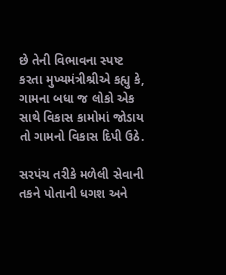છે તેની વિભાવના સ્પષ્ટ કરતા મુખ્યમંત્રીશ્રીએ કહ્યુ કે, ગામના બધા જ લોકો એક સાથે વિકાસ કામોમાં જોડાય તો ગામનો વિકાસ દિપી ઉઠે.

સરપંચ તરીકે મળેલી સેવાની તકને પોતાની ધગશ અને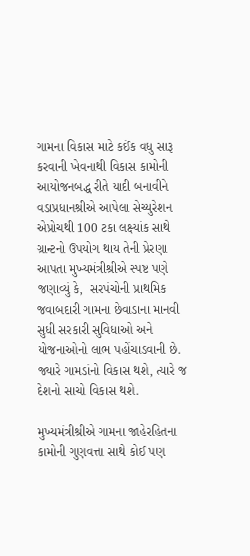ગામના વિકાસ માટે કઈંક વધુ સારૂ કરવાની ખેવનાથી વિકાસ કામોની આયોજનબદ્ધ રીતે યાદી બનાવીને વડાપ્રધાનશ્રીએ આપેલા સેચ્યુરેશન એપ્રોચથી 100 ટકા લક્ષ્યાંક સાથે ગ્રાન્ટનો ઉપયોગ થાય તેની પ્રેરણા આપતા મુખ્યમંત્રીશ્રીએ સ્પષ્ટ પણે જણાવ્યું કે,  સરપંચોની પ્રાથમિક જવાબદારી ગામના છેવાડાના માનવી સુધી સરકારી સુવિધાઓ અને યોજનાઓનો લાભ પહોંચાડવાની છે. જ્યારે ગામડાંનો વિકાસ થશે, ત્યારે જ દેશનો સાચો વિકાસ થશે.

મુખ્યમંત્રીશ્રીએ ગામના જાહેરહિતના કામોની ગુણવત્તા સાથે કોઈ પણ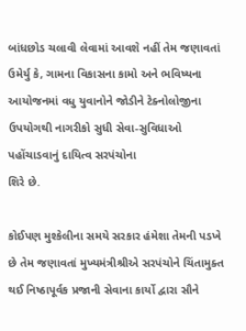બાંધછોડ ચલાવી લેવામાં આવશે નહીં તેમ જણાવતાં ઉમેર્યુ કે, ગામના વિકાસના કામો અને ભવિષ્યના આયોજનમાં વધુ યુવાનોને જોડીને ટેક્નોલોજીના ઉપયોગથી નાગરીકો સુધી સેવા-સુવિધાઓ પહોંચાડવાનું દાયિત્વ સરપંચોના
શિરે છે.

કોઈપણ મુશ્કેલીના સમયે સરકાર હંમેશા તેમની પડખે છે તેમ જણાવતાં મુખ્યમંત્રીશ્રીએ સરપંચોને ચિંતામુક્ત થઈ નિષ્ઠાપૂર્વક પ્રજાની સેવાના કાર્યો દ્વારા સૌને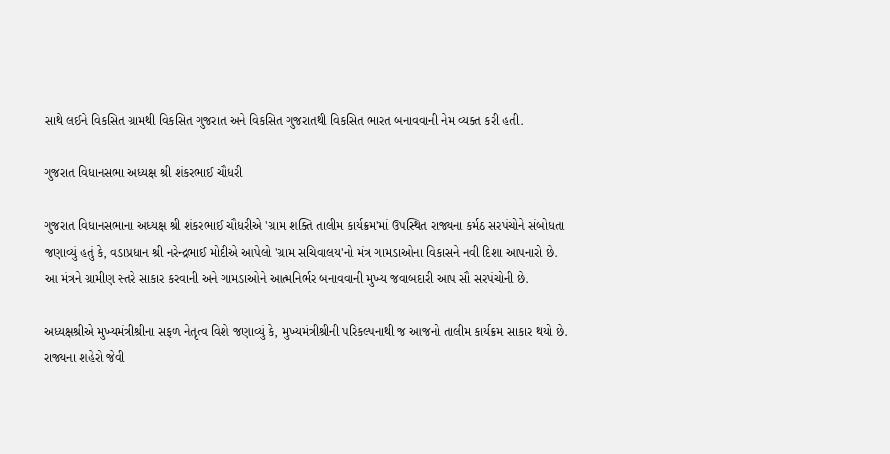સાથે લઈને વિકસિત ગ્રામથી વિકસિત ગુજરાત અને વિકસિત ગુજરાતથી વિકસિત ભારત બનાવવાની નેમ વ્યક્ત કરી હતી.

ગુજરાત વિધાનસભા અધ્યક્ષ શ્રી શંકરભાઈ ચૌધરી

ગુજરાત વિધાનસભાના અધ્યક્ષ શ્રી શંકરભાઈ ચૌધરીએ 'ગ્રામ શક્તિ તાલીમ કાર્યક્રમ'માં ઉપસ્થિત રાજ્યના કર્મઠ સરપંચોને સંબોધતા જણાવ્યું હતું કે, વડાપ્રધાન શ્રી નરેન્દ્રભાઈ મોદીએ આપેલો 'ગ્રામ સચિવાલય'નો મંત્ર ગામડાઓના વિકાસને નવી દિશા આપનારો છે. આ મંત્રને ગ્રામીણ સ્તરે સાકાર કરવાની અને ગામડાઓને આત્મનિર્ભર બનાવવાની મુખ્ય જવાબદારી આપ સૌ સરપંચોની છે.

અધ્યક્ષશ્રીએ મુખ્યમંત્રીશ્રીના સફળ નેતૃત્વ વિશે જણાવ્યું કે, મુખ્યમંત્રીશ્રીની પરિકલ્પનાથી જ આજનો તાલીમ કાર્યક્રમ સાકાર થયો છે. રાજ્યના શહેરો જેવી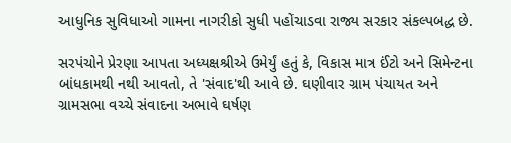આધુનિક સુવિધાઓ ગામના નાગરીકો સુધી પહોંચાડવા રાજ્ય સરકાર સંકલ્પબદ્ધ છે.

સરપંચોને પ્રેરણા આપતા અધ્યક્ષશ્રીએ ઉમેર્યું હતું કે, વિકાસ માત્ર ઈંટો અને સિમેન્ટના બાંધકામથી નથી આવતો, તે 'સંવાદ'થી આવે છે. ઘણીવાર ગ્રામ પંચાયત અને ગ્રામસભા વચ્ચે સંવાદના અભાવે ઘર્ષણ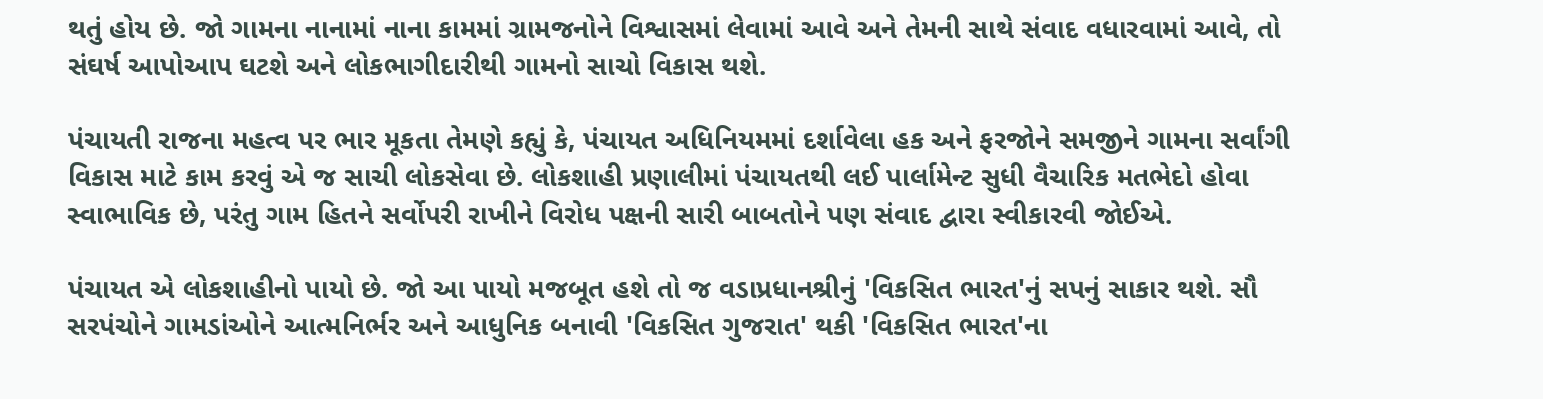થતું હોય છે. જો ગામના નાનામાં નાના કામમાં ગ્રામજનોને વિશ્વાસમાં લેવામાં આવે અને તેમની સાથે સંવાદ વધારવામાં આવે, તો સંઘર્ષ આપોઆપ ઘટશે અને લોકભાગીદારીથી ગામનો સાચો વિકાસ થશે.

પંચાયતી રાજના મહત્વ પર ભાર મૂકતા તેમણે કહ્યું કે, પંચાયત અધિનિયમમાં દર્શાવેલા હક અને ફરજોને સમજીને ગામના સર્વાંગી વિકાસ માટે કામ કરવું એ જ સાચી લોકસેવા છે. લોકશાહી પ્રણાલીમાં પંચાયતથી લઈ પાર્લામેન્ટ સુધી વૈચારિક મતભેદો હોવા સ્વાભાવિક છે, પરંતુ ગામ હિતને સર્વોપરી રાખીને વિરોધ પક્ષની સારી બાબતોને પણ સંવાદ દ્વારા સ્વીકારવી જોઈએ.

પંચાયત એ લોકશાહીનો પાયો છે. જો આ પાયો મજબૂત હશે તો જ વડાપ્રધાનશ્રીનું 'વિકસિત ભારત'નું સપનું સાકાર થશે. સૌ સરપંચોને ગામડાંઓને આત્મનિર્ભર અને આધુનિક બનાવી 'વિકસિત ગુજરાત' થકી 'વિકસિત ભારત'ના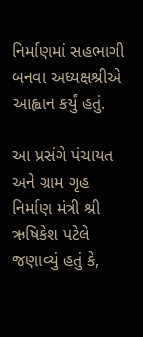નિર્માણમાં સહભાગી બનવા અધ્યક્ષશ્રીએ આહ્વાન કર્યું હતું.

આ પ્રસંગે પંચાયત અને ગ્રામ ગૃહ નિર્માણ મંત્રી શ્રી ઋષિકેશ પટેલે જણાવ્યું હતું કે,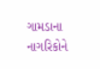ગામડાના નાગરિકોને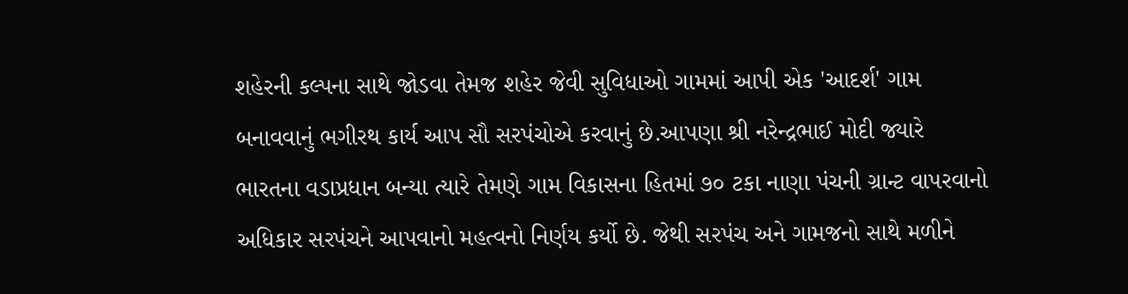શહેરની કલ્પના સાથે જોડવા તેમજ શહેર જેવી સુવિધાઓ ગામમાં આપી એક 'આદર્શ' ગામ બનાવવાનું ભગીરથ કાર્ય આપ સૌ સરપંચોએ કરવાનું છે.આપણા શ્રી નરેન્દ્રભાઈ મોદી જ્યારે ભારતના વડાપ્રધાન બન્યા ત્યારે તેમણે ગામ વિકાસના હિતમાં ૭૦ ટકા નાણા પંચની ગ્રાન્ટ વાપરવાનો અધિકાર સરપંચને આપવાનો મહત્વનો નિર્ણય કર્યો છે. જેથી સરપંચ અને ગામજનો સાથે મળીને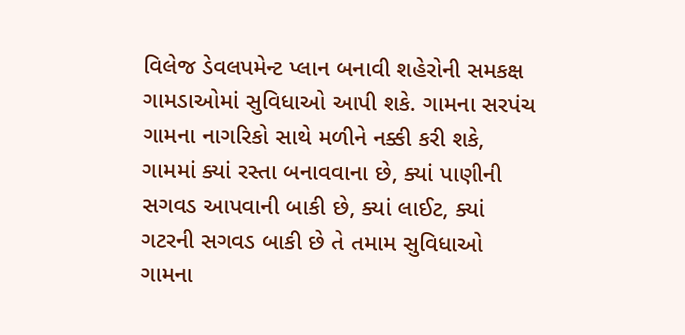વિલેજ ડેવલપમેન્ટ પ્લાન બનાવી શહેરોની સમકક્ષ ગામડાઓમાં સુવિધાઓ આપી શકે. ગામના સરપંચ ગામના નાગરિકો સાથે મળીને નક્કી કરી શકે, ગામમાં ક્યાં રસ્તા બનાવવાના છે, ક્યાં પાણીની સગવડ આપવાની બાકી છે, ક્યાં લાઈટ, ક્યાં ગટરની સગવડ બાકી છે તે તમામ સુવિધાઓ ગામના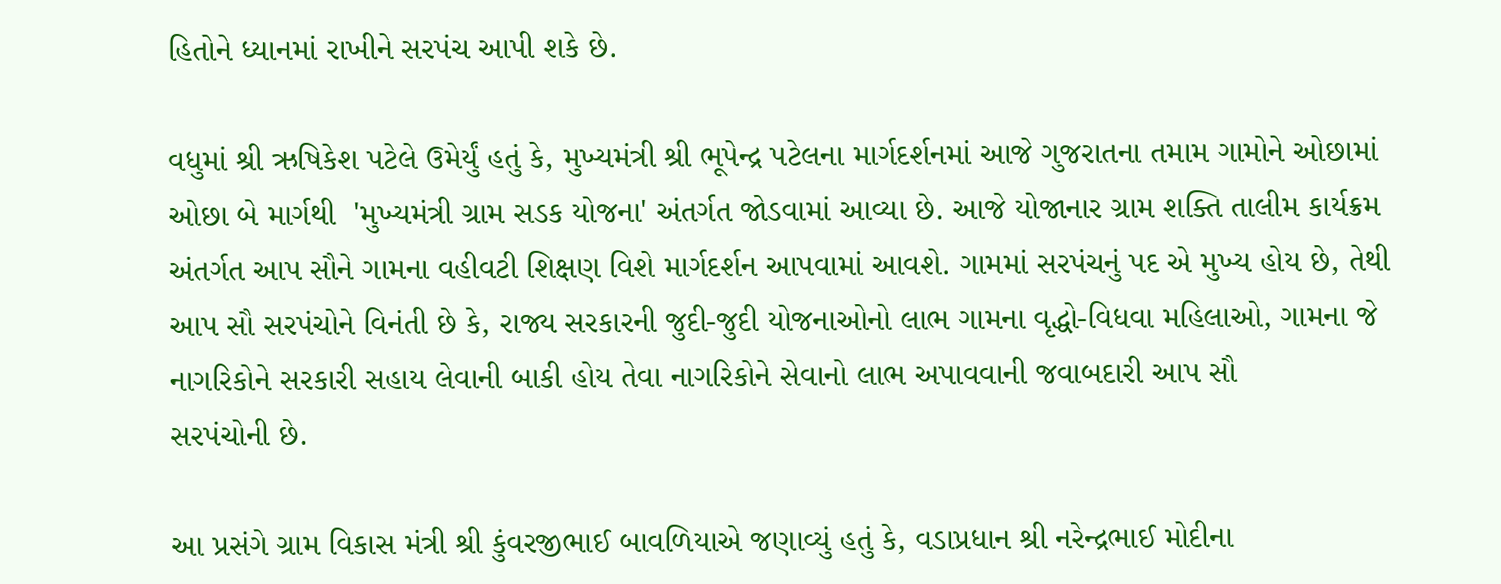હિતોને ધ્યાનમાં રાખીને સરપંચ આપી શકે છે.

વધુમાં શ્રી ઋષિકેશ પટેલે ઉમેર્યું હતું કે, મુખ્યમંત્રી શ્રી ભૂપેન્દ્ર પટેલના માર્ગદર્શનમાં આજે ગુજરાતના તમામ ગામોને ઓછામાં ઓછા બે માર્ગથી  'મુખ્યમંત્રી ગ્રામ સડક યોજના' અંતર્ગત જોડવામાં આવ્યા છે. આજે યોજાનાર ગ્રામ શક્તિ તાલીમ કાર્યક્રમ અંતર્ગત આપ સૌને ગામના વહીવટી શિક્ષણ વિશે માર્ગદર્શન આપવામાં આવશે. ગામમાં સરપંચનું પદ એ મુખ્ય હોય છે, તેથી આપ સૌ સરપંચોને વિનંતી છે કે, રાજ્ય સરકારની જુદી-જુદી યોજનાઓનો લાભ ગામના વૃદ્ધો-વિધવા મહિલાઓ, ગામના જે નાગરિકોને સરકારી સહાય લેવાની બાકી હોય તેવા નાગરિકોને સેવાનો લાભ અપાવવાની જવાબદારી આપ સૌ
સરપંચોની છે.

આ પ્રસંગે ગ્રામ વિકાસ મંત્રી શ્રી કુંવરજીભાઈ બાવળિયાએ જણાવ્યું હતું કે, વડાપ્રધાન શ્રી નરેન્દ્રભાઈ મોદીના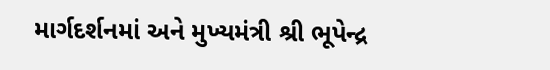માર્ગદર્શનમાં અને મુખ્યમંત્રી શ્રી ભૂપેન્દ્ર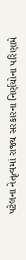પટેલના નેતૃત્વમાં રાજ્ય સરકારના નિર્ણયોના પરિણામે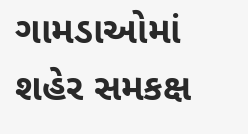ગામડાઓમાં શહેર સમકક્ષ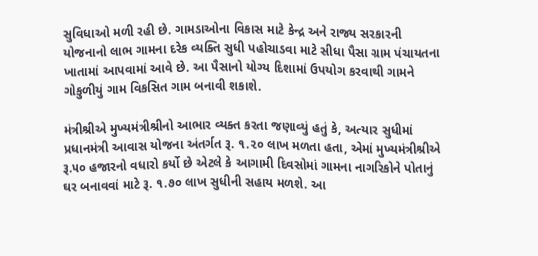સુવિધાઓ મળી રહી છે. ગામડાઓના વિકાસ માટે કેન્દ્ર અને રાજ્ય સરકારની યોજનાનો લાભ ગામના દરેક વ્યક્તિ સુધી પહોચાડવા માટે સીધા પૈસા ગ્રામ પંચાયતના ખાતામાં આપવામાં આવે છે. આ પૈસાનો યોગ્ય દિશામાં ઉપયોગ કરવાથી ગામને ગોકુળીયું ગામ વિકસિત ગામ બનાવી શકાશે.

મંત્રીશ્રીએ મુખ્યમંત્રીશ્રીનો આભાર વ્યક્ત કરતા જણાવ્યું હતું કે, અત્યાર સુધીમાં પ્રધાનમંત્રી આવાસ યોજના અંતર્ગત રૂ. ૧.૨૦ લાખ મળતા હતા, એમાં મુખ્યમંત્રીશ્રીએ રૂ.૫૦ હજારનો વધારો કર્યો છે એટલે કે આગામી દિવસોમાં ગામના નાગરિકોને પોતાનું ઘર બનાવવાં માટે રૂ. ૧.૭૦ લાખ સુધીની સહાય મળશે. આ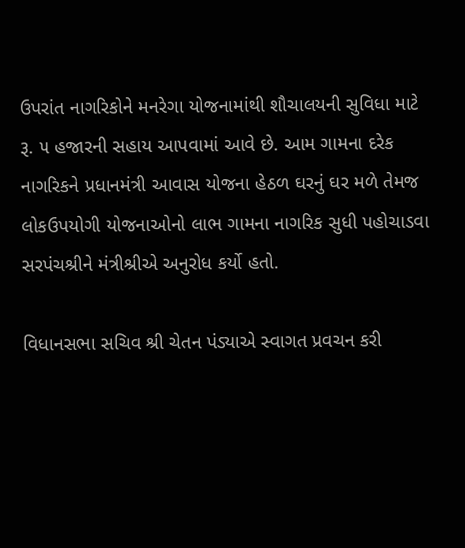ઉપરાંત નાગરિકોને મનરેગા યોજનામાંથી શૌચાલયની સુવિધા માટે રૂ. ૫ હજારની સહાય આપવામાં આવે છે. આમ ગામના દરેક નાગરિકને પ્રધાનમંત્રી આવાસ યોજના હેઠળ ઘરનું ઘર મળે તેમજ લોકઉપયોગી યોજનાઓનો લાભ ગામના નાગરિક સુધી પહોચાડવા સરપંચશ્રીને મંત્રીશ્રીએ અનુરોધ કર્યો હતો.

વિધાનસભા સચિવ શ્રી ચેતન પંડ્યાએ સ્વાગત પ્રવચન કરી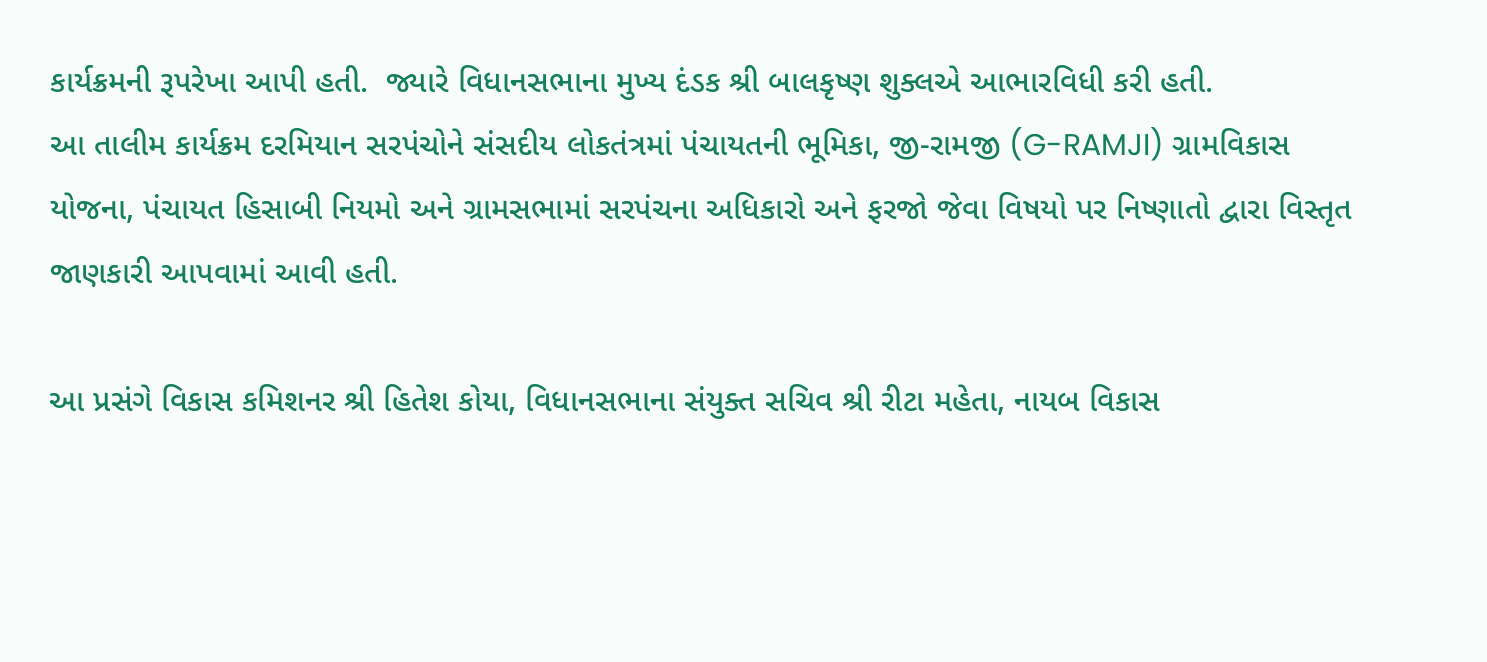કાર્યક્રમની રૂપરેખા આપી હતી.  જ્યારે વિધાનસભાના મુખ્ય દંડક શ્રી બાલકૃષ્ણ શુક્લએ આભારવિધી કરી હતી.
આ તાલીમ કાર્યક્રમ દરમિયાન સરપંચોને સંસદીય લોકતંત્રમાં પંચાયતની ભૂમિકા, જી-રામજી (G-RAMJI) ગ્રામવિકાસ યોજના, પંચાયત હિસાબી નિયમો અને ગ્રામસભામાં સરપંચના અધિકારો અને ફરજો જેવા વિષયો પર નિષ્ણાતો દ્વારા વિસ્તૃત જાણકારી આપવામાં આવી હતી.

આ પ્રસંગે વિકાસ કમિશનર શ્રી હિતેશ કોયા, વિધાનસભાના સંયુક્ત સચિવ શ્રી રીટા મહેતા, નાયબ વિકાસ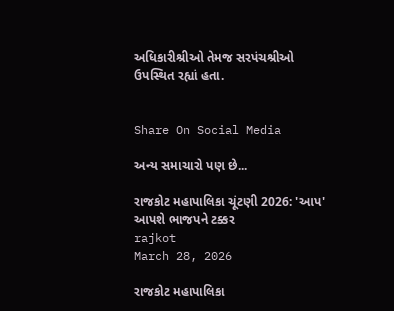અધિકારીશ્રીઓ તેમજ સરપંચશ્રીઓ ઉપસ્થિત રહ્યાં હતા.


Share On Social Media

અન્ય સમાચારો પણ છે...

રાજકોટ મહાપાલિકા ચૂંટણી 2026: 'આપ' આપશે ભાજપને ટક્કર
rajkot
March 28, 2026

રાજકોટ મહાપાલિકા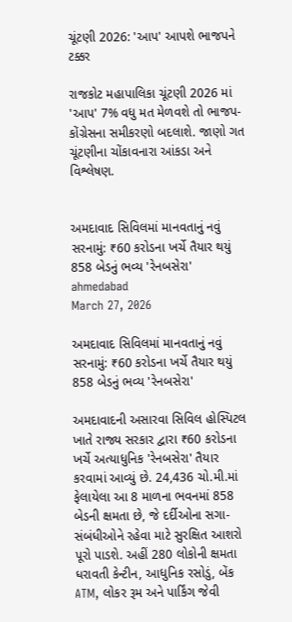ચૂંટણી 2026: 'આપ' આપશે ભાજપને ટક્કર

રાજકોટ મહાપાલિકા ચૂંટણી 2026 માં 'આપ' 7% વધુ મત મેળવશે તો ભાજપ-કોંગ્રેસના સમીકરણો બદલાશે. જાણો ગત ચૂંટણીના ચોંકાવનારા આંકડા અને વિશ્લેષણ.


અમદાવાદ સિવિલમાં માનવતાનું નવું સરનામું: ₹60 કરોડના ખર્ચે તૈયાર થયું 858 બેડનું ભવ્ય 'રેનબસેરા'
ahmedabad
March 27, 2026

અમદાવાદ સિવિલમાં માનવતાનું નવું સરનામું: ₹60 કરોડના ખર્ચે તૈયાર થયું 858 બેડનું ભવ્ય 'રેનબસેરા'

અમદાવાદની અસારવા સિવિલ હોસ્પિટલ ખાતે રાજ્ય સરકાર દ્વારા ₹60 કરોડના ખર્ચે અત્યાધુનિક 'રેનબસેરા' તૈયાર કરવામાં આવ્યું છે. 24,436 ચો.મી.માં ફેલાયેલા આ 8 માળના ભવનમાં 858 બેડની ક્ષમતા છે, જે દર્દીઓના સગા-સંબંધીઓને રહેવા માટે સુરક્ષિત આશરો પૂરો પાડશે. અહીં 280 લોકોની ક્ષમતા ધરાવતી કેન્ટીન, આધુનિક રસોડું, બેંક ATM, લોકર રૂમ અને પાર્કિંગ જેવી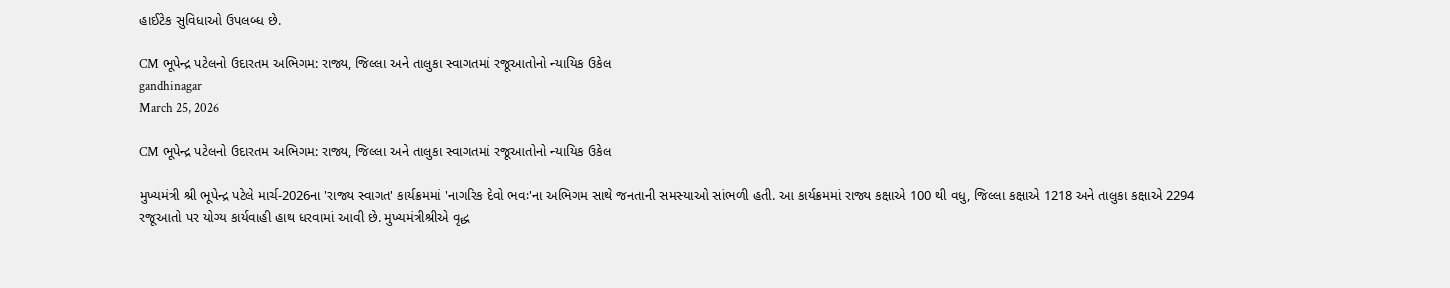હાઈટેક સુવિધાઓ ઉપલબ્ધ છે.

CM ભૂપેન્દ્ર પટેલનો ઉદારતમ અભિગમ: રાજ્ય, જિલ્લા અને તાલુકા સ્વાગતમાં રજૂઆતોનો ન્યાયિક ઉકેલ
gandhinagar
March 25, 2026

CM ભૂપેન્દ્ર પટેલનો ઉદારતમ અભિગમ: રાજ્ય, જિલ્લા અને તાલુકા સ્વાગતમાં રજૂઆતોનો ન્યાયિક ઉકેલ

મુખ્યમંત્રી શ્રી ભૂપેન્દ્ર પટેલે માર્ચ-2026ના 'રાજ્ય સ્વાગત' કાર્યક્રમમાં 'નાગરિક દેવો ભવઃ'ના અભિગમ સાથે જનતાની સમસ્યાઓ સાંભળી હતી. આ કાર્યક્રમમાં રાજ્ય કક્ષાએ 100 થી વધુ, જિલ્લા કક્ષાએ 1218 અને તાલુકા કક્ષાએ 2294 રજૂઆતો પર યોગ્ય કાર્યવાહી હાથ ધરવામાં આવી છે. મુખ્યમંત્રીશ્રીએ વૃદ્ધ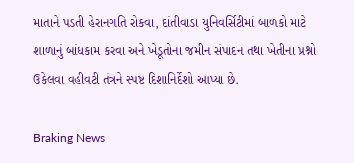માતાને પડતી હેરાનગતિ રોકવા, દાંતીવાડા યુનિવર્સિટીમાં બાળકો માટે શાળાનું બાંધકામ કરવા અને ખેડૂતોના જમીન સંપાદન તથા ખેતીના પ્રશ્નો ઉકેલવા વહીવટી તંત્રને સ્પષ્ટ દિશાનિર્દેશો આપ્યા છે.

Braking News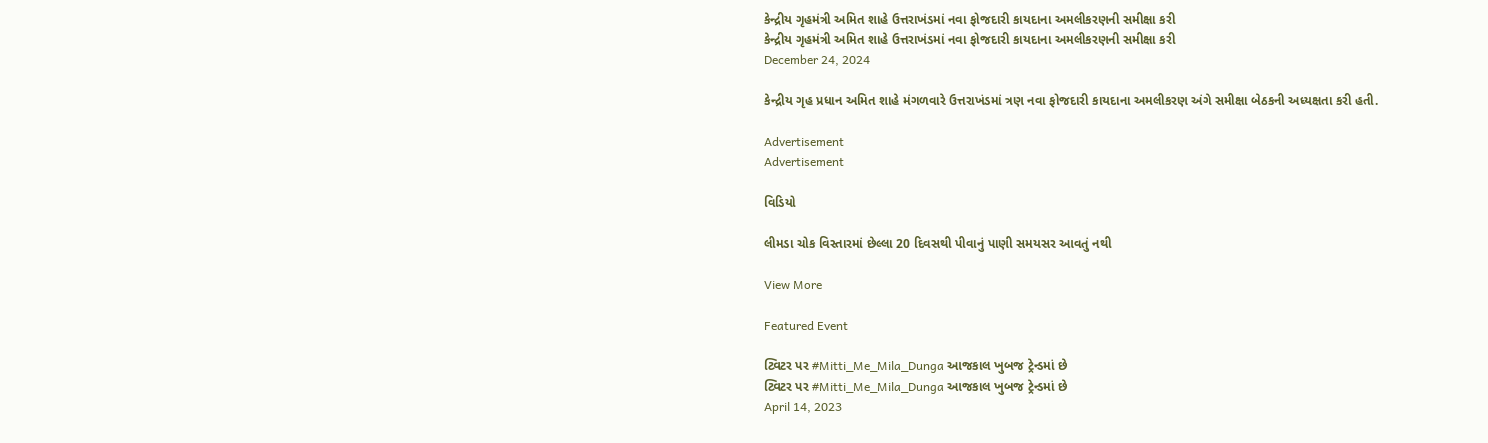કેન્દ્રીય ગૃહમંત્રી અમિત શાહે ઉત્તરાખંડમાં નવા ફોજદારી કાયદાના અમલીકરણની સમીક્ષા કરી
કેન્દ્રીય ગૃહમંત્રી અમિત શાહે ઉત્તરાખંડમાં નવા ફોજદારી કાયદાના અમલીકરણની સમીક્ષા કરી
December 24, 2024

કેન્દ્રીય ગૃહ પ્રધાન અમિત શાહે મંગળવારે ઉત્તરાખંડમાં ત્રણ નવા ફોજદારી કાયદાના અમલીકરણ અંગે સમીક્ષા બેઠકની અધ્યક્ષતા કરી હતી.

Advertisement
Advertisement

વિડિયો

લીમડા ચોક વિસ્તારમાં છેલ્લા 20 દિવસથી પીવાનું પાણી સમયસર આવતું નથી

View More

Featured Event

ટ્વિટર પર #Mitti_Me_Mila_Dunga આજકાલ ખુબજ ટ્રેન્ડમાં છે
ટ્વિટર પર #Mitti_Me_Mila_Dunga આજકાલ ખુબજ ટ્રેન્ડમાં છે
April 14, 2023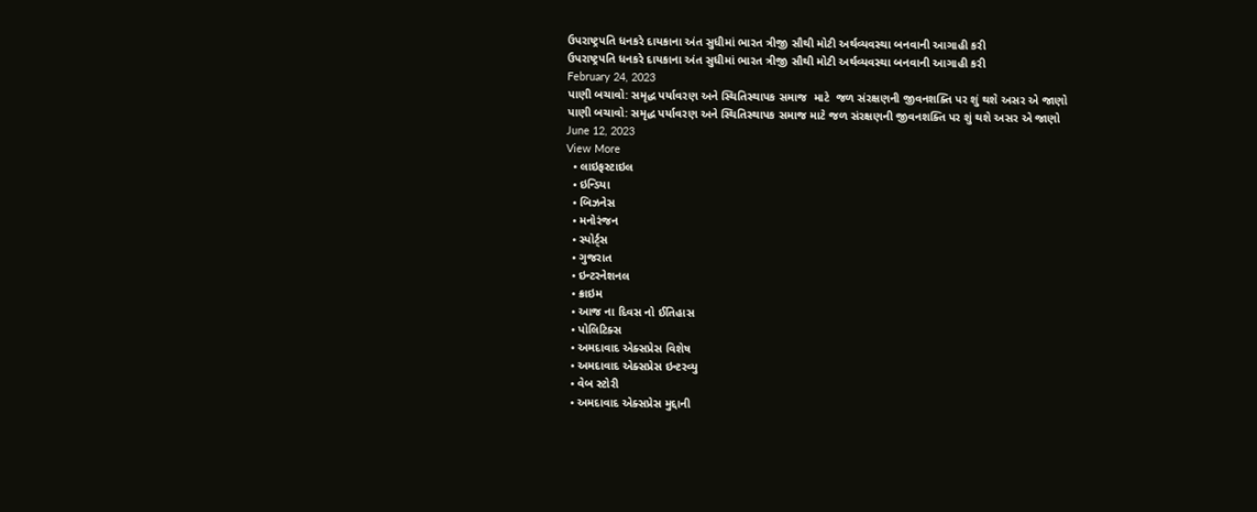ઉપરાષ્ટ્રપતિ ધનકરે દાયકાના અંત સુધીમાં ભારત ત્રીજી સૌથી મોટી અર્થવ્યવસ્થા બનવાની આગાહી કરી
ઉપરાષ્ટ્રપતિ ધનકરે દાયકાના અંત સુધીમાં ભારત ત્રીજી સૌથી મોટી અર્થવ્યવસ્થા બનવાની આગાહી કરી
February 24, 2023
પાણી બચાવો: સમૃદ્ધ પર્યાવરણ અને સ્થિતિસ્થાપક સમાજ  માટે  જળ સંરક્ષણની જીવનશક્તિ પર શું થશે અસર એ જાણો
પાણી બચાવો: સમૃદ્ધ પર્યાવરણ અને સ્થિતિસ્થાપક સમાજ માટે જળ સંરક્ષણની જીવનશક્તિ પર શું થશે અસર એ જાણો
June 12, 2023
View More
  • લાઇફસ્ટાઇલ
  • ઇન્ડિયા
  • બિઝનેસ
  • મનોરંજન
  • સ્પોર્ટ્સ
  • ગુજરાત
  • ઇન્ટરનેશનલ
  • ક્રાઇમ
  • આજ ના દિવસ નો ઈતિહાસ
  • પોલિટિક્સ
  • અમદાવાદ એક્સપ્રેસ વિશેષ
  • અમદાવાદ એક્સપ્રેસ ઇન્ટરવ્યુ
  • વેબ સ્ટોરી
  • અમદાવાદ એક્સપ્રેસ મુદ્દાની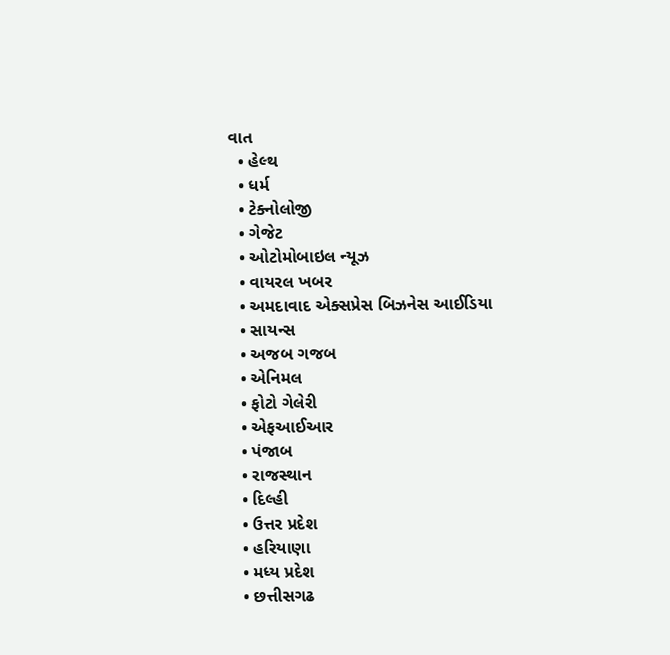વાત
  • હેલ્થ
  • ધર્મ
  • ટેક્નોલોજી
  • ગેજેટ
  • ઓટોમોબાઇલ ન્યૂઝ
  • વાયરલ ખબર
  • અમદાવાદ એક્સપ્રેસ બિઝનેસ આઈડિયા
  • સાયન્સ
  • અજબ ગજબ
  • એનિમલ
  • ફોટો ગેલેરી
  • એફઆઈઆર
  • પંજાબ
  • રાજસ્થાન
  • દિલ્હી
  • ઉત્તર પ્રદેશ
  • હરિયાણા
  • મધ્ય પ્રદેશ
  • છત્તીસગઢ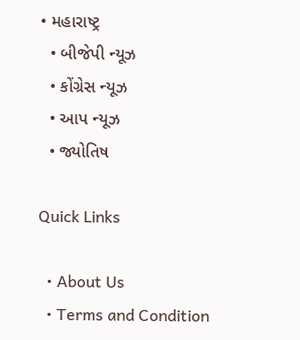• મહારાષ્ટ્ર
  • બીજેપી ન્યૂઝ
  • કોંગ્રેસ ન્યૂઝ
  • આપ ન્યૂઝ
  • જ્યોતિષ

Quick Links

  • About Us
  • Terms and Condition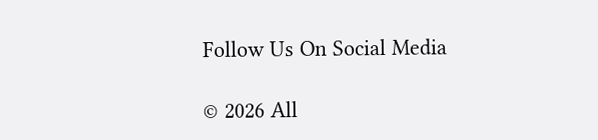Follow Us On Social Media

© 2026 All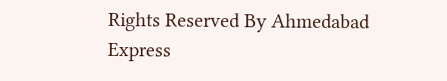Rights Reserved By Ahmedabad Express